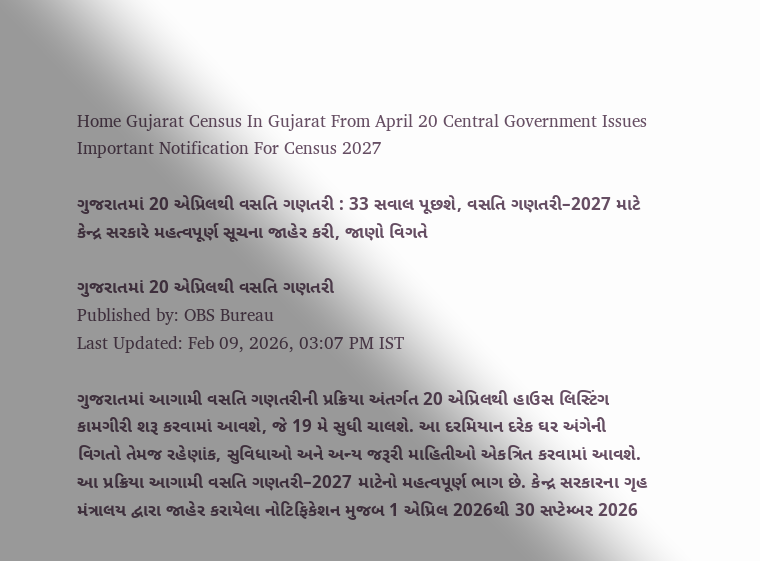Home Gujarat Census In Gujarat From April 20 Central Government Issues Important Notification For Census 2027

ગુજરાતમાં 20 એપ્રિલથી વસતિ ગણતરી : 33 સવાલ પૂછશે, વસતિ ગણતરી–2027 માટે કેન્દ્ર સરકારે મહત્વપૂર્ણ સૂચના જાહેર કરી, જાણો વિગતે

ગુજરાતમાં 20 એપ્રિલથી વસતિ ગણતરી
Published by: OBS Bureau
Last Updated: Feb 09, 2026, 03:07 PM IST

ગુજરાતમાં આગામી વસતિ ગણતરીની પ્રક્રિયા અંતર્ગત 20 એપ્રિલથી હાઉસ લિસ્ટિંગ કામગીરી શરૂ કરવામાં આવશે, જે 19 મે સુધી ચાલશે. આ દરમિયાન દરેક ઘર અંગેની વિગતો તેમજ રહેણાંક, સુવિધાઓ અને અન્ય જરૂરી માહિતીઓ એકત્રિત કરવામાં આવશે. આ પ્રક્રિયા આગામી વસતિ ગણતરી–2027 માટેનો મહત્વપૂર્ણ ભાગ છે. કેન્દ્ર સરકારના ગૃહ મંત્રાલય દ્વારા જાહેર કરાયેલા નોટિફિકેશન મુજબ 1 એપ્રિલ 2026થી 30 સપ્ટેમ્બર 2026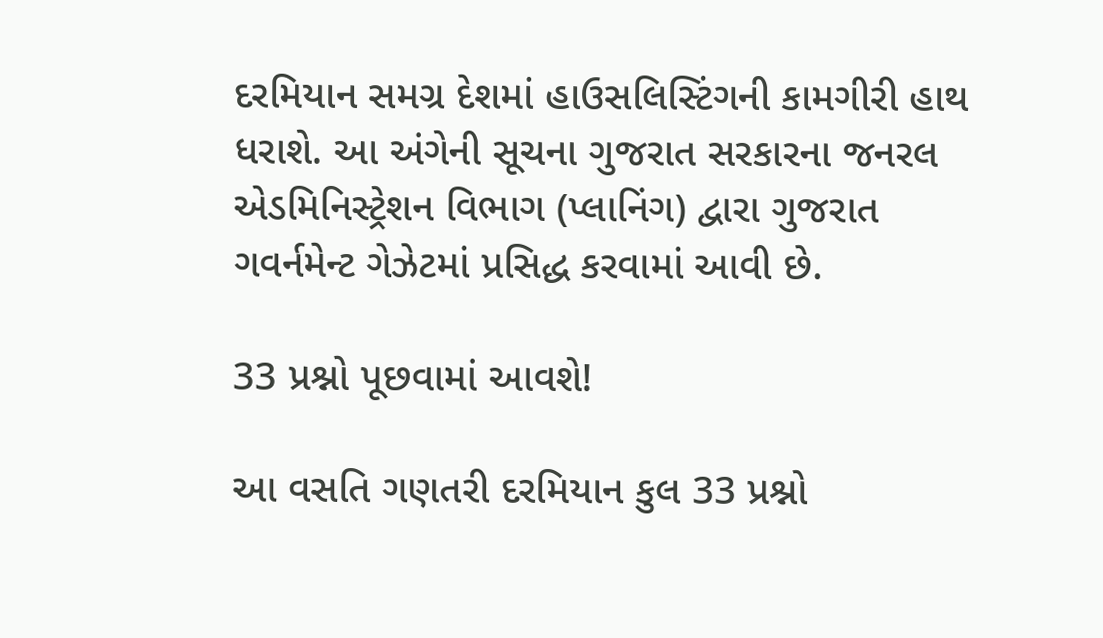દરમિયાન સમગ્ર દેશમાં હાઉસલિસ્ટિંગની કામગીરી હાથ ધરાશે. આ અંગેની સૂચના ગુજરાત સરકારના જનરલ એડમિનિસ્ટ્રેશન વિભાગ (પ્લાનિંગ) દ્વારા ગુજરાત ગવર્નમેન્ટ ગેઝેટમાં પ્રસિદ્ધ કરવામાં આવી છે.

33 પ્રશ્નો પૂછવામાં આવશે!

આ વસતિ ગણતરી દરમિયાન કુલ 33 પ્રશ્નો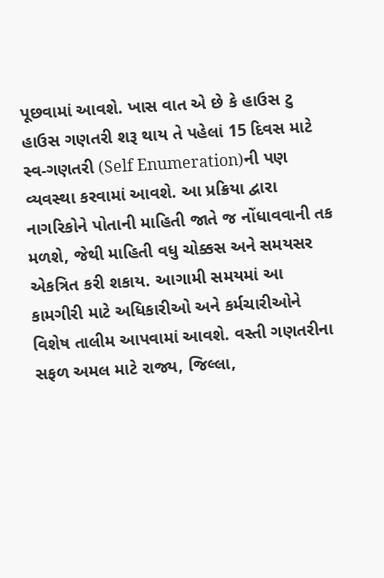પૂછવામાં આવશે. ખાસ વાત એ છે કે હાઉસ ટુ હાઉસ ગણતરી શરૂ થાય તે પહેલાં 15 દિવસ માટે સ્વ-ગણતરી (Self Enumeration)ની પણ વ્યવસ્થા કરવામાં આવશે. આ પ્રક્રિયા દ્વારા નાગરિકોને પોતાની માહિતી જાતે જ નોંધાવવાની તક મળશે, જેથી માહિતી વધુ ચોક્કસ અને સમયસર એકત્રિત કરી શકાય. આગામી સમયમાં આ કામગીરી માટે અધિકારીઓ અને કર્મચારીઓને વિશેષ તાલીમ આપવામાં આવશે. વસ્તી ગણતરીના સફળ અમલ માટે રાજ્ય, જિલ્લા,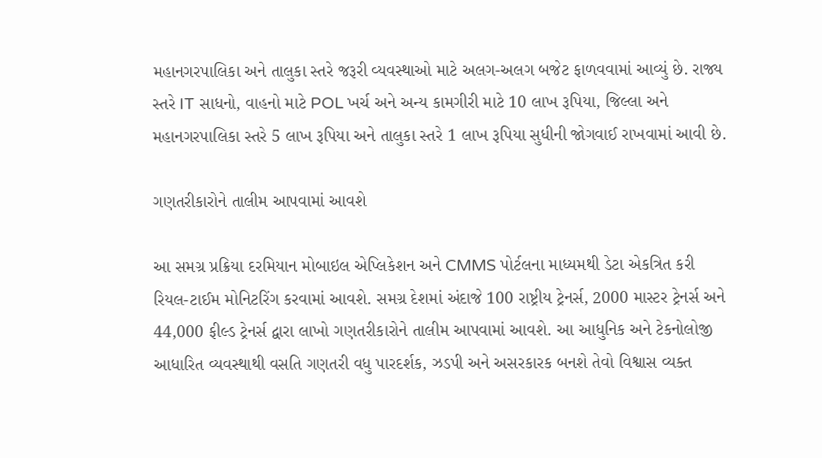મહાનગરપાલિકા અને તાલુકા સ્તરે જરૂરી વ્યવસ્થાઓ માટે અલગ-અલગ બજેટ ફાળવવામાં આવ્યું છે. રાજ્ય સ્તરે IT સાધનો, વાહનો માટે POL ખર્ચ અને અન્ય કામગીરી માટે 10 લાખ રૂપિયા, જિલ્લા અને મહાનગરપાલિકા સ્તરે 5 લાખ રૂપિયા અને તાલુકા સ્તરે 1 લાખ રૂપિયા સુધીની જોગવાઈ રાખવામાં આવી છે.

ગણતરીકારોને તાલીમ આપવામાં આવશે

આ સમગ્ર પ્રક્રિયા દરમિયાન મોબાઇલ એપ્લિકેશન અને CMMS પોર્ટલના માધ્યમથી ડેટા એકત્રિત કરી રિયલ-ટાઈમ મોનિટરિંગ કરવામાં આવશે. સમગ્ર દેશમાં અંદાજે 100 રાષ્ટ્રીય ટ્રેનર્સ, 2000 માસ્ટર ટ્રેનર્સ અને 44,000 ફીલ્ડ ટ્રેનર્સ દ્વારા લાખો ગણતરીકારોને તાલીમ આપવામાં આવશે. આ આધુનિક અને ટેકનોલોજી આધારિત વ્યવસ્થાથી વસતિ ગણતરી વધુ પારદર્શક, ઝડપી અને અસરકારક બનશે તેવો વિશ્વાસ વ્યક્ત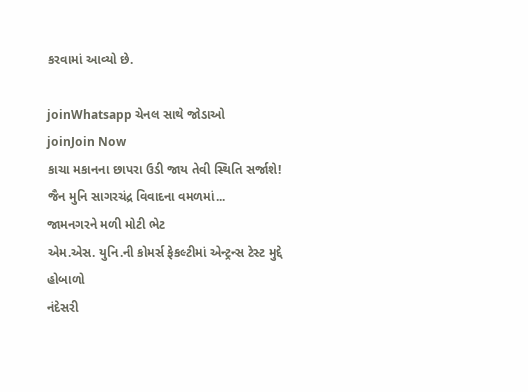કરવામાં આવ્યો છે.

joinWhatsapp ચેનલ સાથે જોડાઓ
joinJoin Now
કાચા મકાનના છાપરા ઉડી જાય તેવી સ્થિતિ સર્જાશે!
જૈન મુનિ સાગરચંદ્ર વિવાદના વમળમાં...
જામનગરને મળી મોટી ભેટ
એમ.એસ. યુનિ.ની કોમર્સ ફેકલ્ટીમાં એન્ટ્રન્સ ટેસ્ટ મુદ્દે હોબાળો
નંદેસરી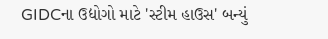GIDCના ઉદ્યોગો માટે 'સ્ટીમ હાઉસ' બન્યું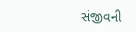સંજીવની